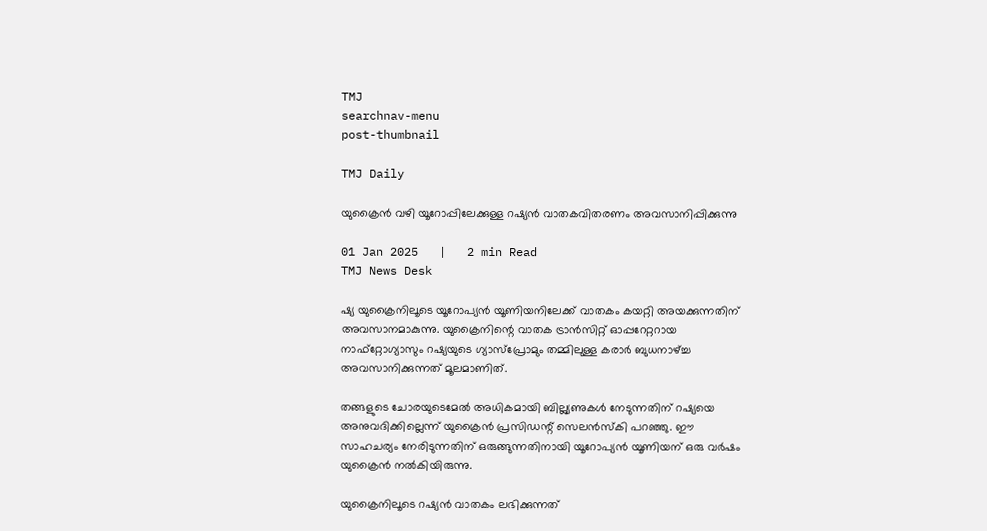TMJ
searchnav-menu
post-thumbnail

TMJ Daily

യുക്രൈൻ വഴി യൂറോപ്പിലേക്കുള്ള റഷ്യന്‍ വാതകവിതരണം അവസാനിപ്പിക്കുന്നു

01 Jan 2025   |   2 min Read
TMJ News Desk

ഷ്യ യുക്രൈനിലൂടെ യൂറോപ്യന്‍ യൂണിയനിലേക്ക് വാതകം കയറ്റി അയക്കുന്നതിന് അവസാനമാകുന്നു. യുക്രൈനിന്റെ വാതക ട്രാന്‍സിറ്റ് ഓപ്പറേറ്ററായ നാഫ്‌റ്റോഗ്യാസും റഷ്യയുടെ ഗ്യാസ്‌പ്രോമും തമ്മിലുള്ള കരാര്‍ ബുധനാഴ്ച്ച അവസാനിക്കുന്നത് മൂലമാണിത്.

തങ്ങളുടെ ചോരയുടെമേല്‍ അധികമായി ബില്ല്യണുകള്‍ നേടുന്നതിന് റഷ്യയെ അനുവദിക്കില്ലെന്ന് യുക്രൈൻ പ്രസിഡന്റ് സെലന്‍സ്‌കി പറഞ്ഞു. ഈ സാഹചര്യം നേരിടുന്നതിന് ഒരുങ്ങുന്നതിനായി യൂറോപ്യന്‍ യൂണിയന് ഒരു വര്‍ഷം യുക്രൈൻ നല്‍കിയിരുന്നു.

യുക്രൈനിലൂടെ റഷ്യന്‍ വാതകം ലഭിക്കുന്നത്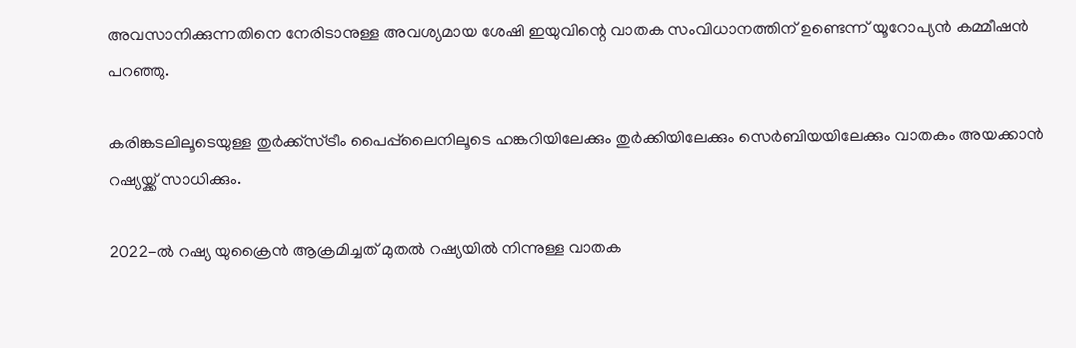അവസാനിക്കുന്നതിനെ നേരിടാനുള്ള അവശ്യമായ ശേഷി ഇയുവിന്റെ വാതക സംവിധാനത്തിന് ഉണ്ടെന്ന് യൂറോപ്യന്‍ കമ്മീഷന്‍ പറഞ്ഞു.

കരിങ്കടലിലൂടെയുള്ള തുര്‍ക്ക്‌സ്ട്രീം പൈപ്പ്‌ലൈനിലൂടെ ഹങ്കറിയിലേക്കും തുര്‍ക്കിയിലേക്കും സെര്‍ബിയയിലേക്കും വാതകം അയക്കാന്‍ റഷ്യയ്ക്ക് സാധിക്കും.

2022-ല്‍ റഷ്യ യുക്രൈൻ ആക്രമിച്ചത് മുതല്‍ റഷ്യയില്‍ നിന്നുള്ള വാതക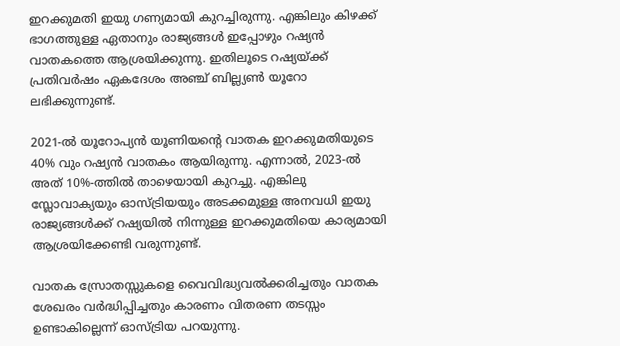ഇറക്കുമതി ഇയു ഗണ്യമായി കുറച്ചിരുന്നു. എങ്കിലും കിഴക്ക് ഭാഗത്തുള്ള ഏതാനും രാജ്യങ്ങള്‍ ഇപ്പോഴും റഷ്യന്‍ വാതകത്തെ ആശ്രയിക്കുന്നു. ഇതിലൂടെ റഷ്യയ്ക്ക് പ്രതിവര്‍ഷം ഏകദേശം അഞ്ച് ബില്ല്യണ്‍ യൂറോ ലഭിക്കുന്നുണ്ട്.

2021-ല്‍ യൂറോപ്യന്‍ യൂണിയന്റെ വാതക ഇറക്കുമതിയുടെ 40% വും റഷ്യന്‍ വാതകം ആയിരുന്നു. എന്നാല്‍, 2023-ല്‍ അത് 10%-ത്തില്‍ താഴെയായി കുറച്ചു. എങ്കിലു സ്ലോവാക്യയും ഓസ്ട്രിയയും അടക്കമുള്ള അനവധി ഇയു രാജ്യങ്ങള്‍ക്ക് റഷ്യയില്‍ നിന്നുള്ള ഇറക്കുമതിയെ കാര്യമായി ആശ്രയിക്കേണ്ടി വരുന്നുണ്ട്.

വാതക സ്രോതസ്സുകളെ വൈവിദ്ധ്യവല്‍ക്കരിച്ചതും വാതക ശേഖരം വര്‍ദ്ധിപ്പിച്ചതും കാരണം വിതരണ തടസ്സം ഉണ്ടാകില്ലെന്ന് ഓസ്ട്രിയ പറയുന്നു.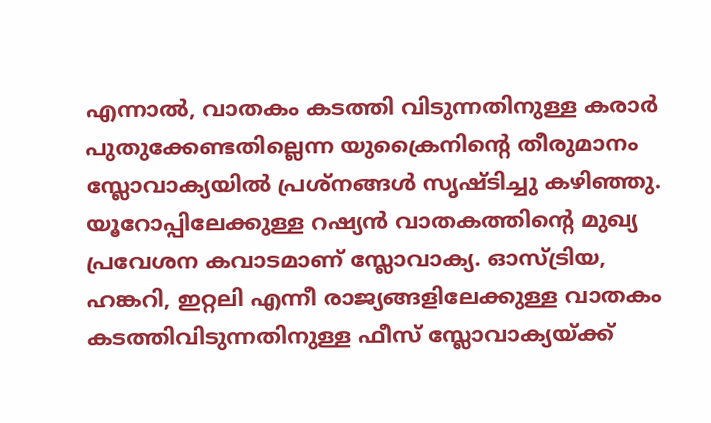എന്നാല്‍, വാതകം കടത്തി വിടുന്നതിനുള്ള കരാര്‍ പുതുക്കേണ്ടതില്ലെന്ന യുക്രൈനിന്റെ തീരുമാനം സ്ലോവാക്യയില്‍ പ്രശ്‌നങ്ങള്‍ സൃഷ്ടിച്ചു കഴിഞ്ഞു. യൂറോപ്പിലേക്കുള്ള റഷ്യന്‍ വാതകത്തിന്റെ മുഖ്യ പ്രവേശന കവാടമാണ് സ്ലോവാക്യ. ഓസ്ട്രിയ, ഹങ്കറി, ഇറ്റലി എന്നീ രാജ്യങ്ങളിലേക്കുള്ള വാതകം കടത്തിവിടുന്നതിനുള്ള ഫീസ് സ്ലോവാക്യയ്ക്ക്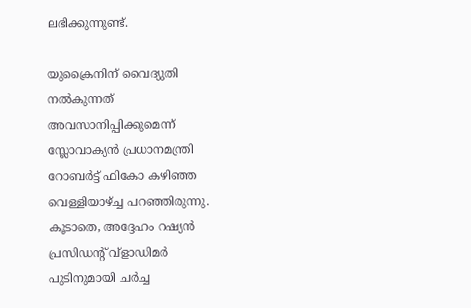ലഭിക്കുന്നുണ്ട്.

യുക്രൈനിന് വൈദ്യുതി നല്‍കുന്നത് അവസാനിപ്പിക്കുമെന്ന് സ്ലോവാക്യന്‍ പ്രധാനമന്ത്രി റോബര്‍ട്ട് ഫികോ കഴിഞ്ഞ വെള്ളിയാഴ്ച്ച പറഞ്ഞിരുന്നു. കൂടാതെ, അദ്ദേഹം റഷ്യന്‍ പ്രസിഡന്റ് വ്‌ളാഡിമര്‍ പുടിനുമായി ചര്‍ച്ച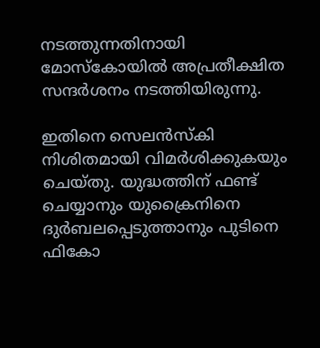നടത്തുന്നതിനായി മോസ്‌കോയില്‍ അപ്രതീക്ഷിത സന്ദര്‍ശനം നടത്തിയിരുന്നു.

ഇതിനെ സെലന്‍സ്‌കി നിശിതമായി വിമര്‍ശിക്കുകയും ചെയ്തു. യുദ്ധത്തിന് ഫണ്ട് ചെയ്യാനും യുക്രൈനിനെ ദുര്‍ബലപ്പെടുത്താനും പുടിനെ ഫികോ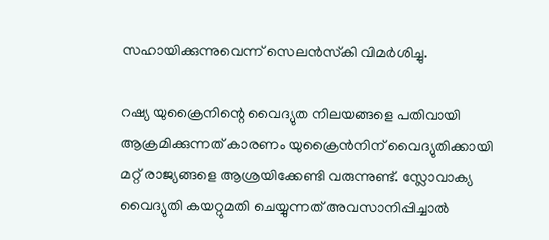സഹായിക്കുന്നുവെന്ന് സെലന്‍സ്‌കി വിമര്‍ശിച്ചു.

റഷ്യ യുക്രൈനിന്റെ വൈദ്യുത നിലയങ്ങളെ പതിവായി ആക്രമിക്കുന്നത് കാരണം യുക്രൈൻനിന് വൈദ്യുതിക്കായി മറ്റ് രാജ്യങ്ങളെ ആശ്രയിക്കേണ്ടി വരുന്നുണ്ട്. സ്ലോവാക്യ വൈദ്യുതി കയറ്റുമതി ചെയ്യുന്നത് അവസാനിപ്പിച്ചാല്‍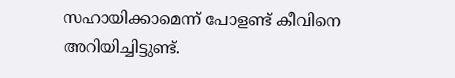സഹായിക്കാമെന്ന് പോളണ്ട് കീവിനെ അറിയിച്ചിട്ടുണ്ട്.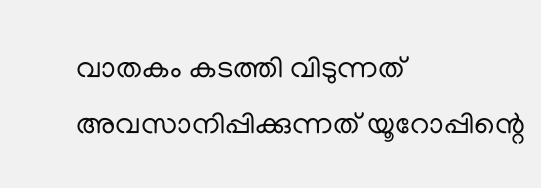വാതകം കടത്തി വിടുന്നത് അവസാനിപ്പിക്കുന്നത് യൂറോപ്പിന്റെ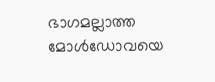ഭാഗമല്ലാത്ത മോള്‍ഡോവയെ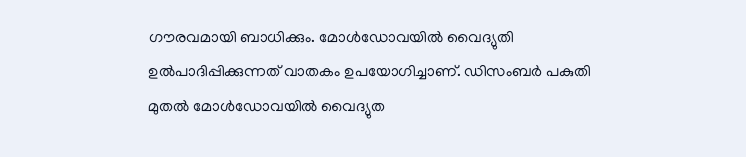ഗൗരവമായി ബാധിക്കും. മോള്‍ഡോവയില്‍ വൈദ്യുതി ഉല്‍പാദിപ്പിക്കുന്നത് വാതകം ഉപയോഗിച്ചാണ്. ഡിസംബര്‍ പകുതി മുതല്‍ മോള്‍ഡോവയില്‍ വൈദ്യുത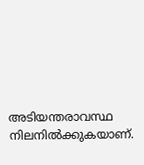അടിയന്തരാവസ്ഥ നിലനില്‍ക്കുകയാണ്.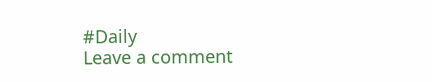#Daily
Leave a comment